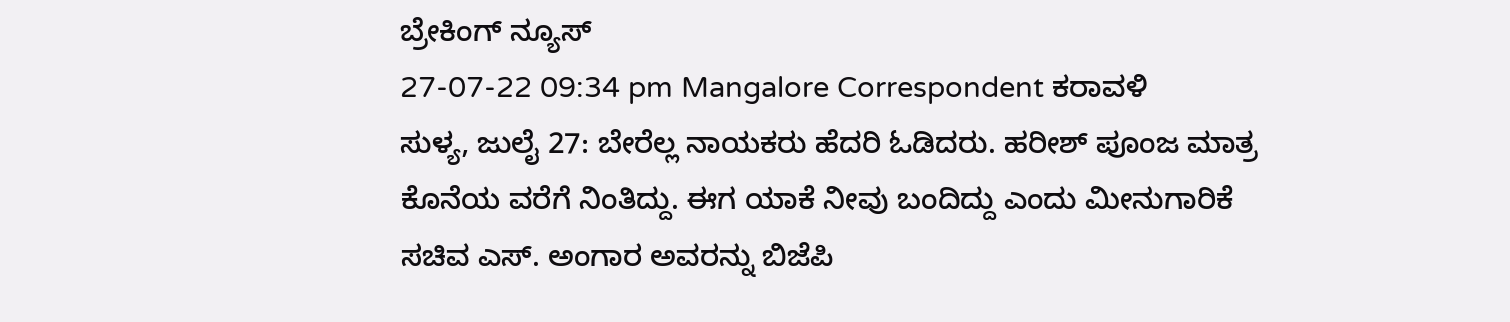ಬ್ರೇಕಿಂಗ್ ನ್ಯೂಸ್
27-07-22 09:34 pm Mangalore Correspondent ಕರಾವಳಿ
ಸುಳ್ಯ, ಜುಲೈ 27: ಬೇರೆಲ್ಲ ನಾಯಕರು ಹೆದರಿ ಓಡಿದರು. ಹರೀಶ್ ಪೂಂಜ ಮಾತ್ರ ಕೊನೆಯ ವರೆಗೆ ನಿಂತಿದ್ದು. ಈಗ ಯಾಕೆ ನೀವು ಬಂದಿದ್ದು ಎಂದು ಮೀನುಗಾರಿಕೆ ಸಚಿವ ಎಸ್. ಅಂಗಾರ ಅವರನ್ನು ಬಿಜೆಪಿ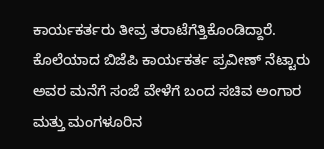ಕಾರ್ಯಕರ್ತರು ತೀವ್ರ ತರಾಟೆಗೆತ್ತಿಕೊಂಡಿದ್ದಾರೆ.
ಕೊಲೆಯಾದ ಬಿಜೆಪಿ ಕಾರ್ಯಕರ್ತ ಪ್ರವೀಣ್ ನೆಟ್ಟಾರು ಅವರ ಮನೆಗೆ ಸಂಜೆ ವೇಳೆಗೆ ಬಂದ ಸಚಿವ ಅಂಗಾರ ಮತ್ತು ಮಂಗಳೂರಿನ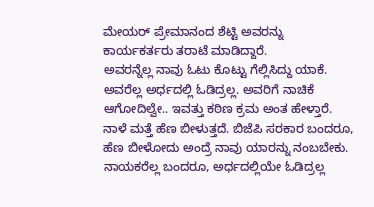ಮೇಯರ್ ಪ್ರೇಮಾನಂದ ಶೆಟ್ಟಿ ಅವರನ್ನು ಕಾರ್ಯಕರ್ತರು ತರಾಟೆ ಮಾಡಿದ್ದಾರೆ.
ಅವರನ್ನೆಲ್ಲ ನಾವು ಓಟು ಕೊಟ್ಟು ಗೆಲ್ಲಿಸಿದ್ದು ಯಾಕೆ. ಅವರೆಲ್ಲ ಅರ್ಧದಲ್ಲಿ ಓಡಿದ್ರಲ್ಲ. ಅವರಿಗೆ ನಾಚಿಕೆ ಆಗೋದಿಲ್ವೇ.. ಇವತ್ತು ಕಠಿಣ ಕ್ರಮ ಅಂತ ಹೇಳ್ತಾರೆ. ನಾಳೆ ಮತ್ತೆ ಹೆಣ ಬೀಳುತ್ತದೆ. ಬಿಜೆಪಿ ಸರಕಾರ ಬಂದರೂ, ಹೆಣ ಬೀಳೋದು ಅಂದ್ರೆ ನಾವು ಯಾರನ್ನು ನಂಬಬೇಕು. ನಾಯಕರೆಲ್ಲ ಬಂದರೂ, ಅರ್ಧದಲ್ಲಿಯೇ ಓಡಿದ್ರಲ್ಲ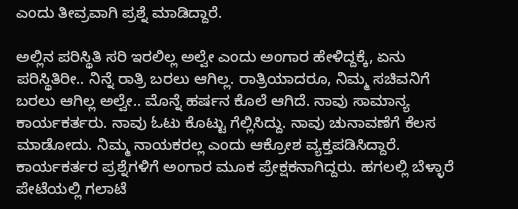ಎಂದು ತೀವ್ರವಾಗಿ ಪ್ರಶ್ನೆ ಮಾಡಿದ್ದಾರೆ.

ಅಲ್ಲಿನ ಪರಿಸ್ಥಿತಿ ಸರಿ ಇರಲಿಲ್ಲ ಅಲ್ವೇ ಎಂದು ಅಂಗಾರ ಹೇಳಿದ್ದಕ್ಕೆ, ಏನು ಪರಿಸ್ಥಿತಿರೀ.. ನಿನ್ನೆ ರಾತ್ರಿ ಬರಲು ಆಗಿಲ್ಲ. ರಾತ್ರಿಯಾದರೂ, ನಿಮ್ಮ ಸಚಿವನಿಗೆ ಬರಲು ಆಗಿಲ್ಲ ಅಲ್ವೇ.. ಮೊನ್ನೆ ಹರ್ಷನ ಕೊಲೆ ಆಗಿದೆ. ನಾವು ಸಾಮಾನ್ಯ ಕಾರ್ಯಕರ್ತರು. ನಾವು ಓಟು ಕೊಟ್ಟು ಗೆಲ್ಲಿಸಿದ್ದು. ನಾವು ಚುನಾವಣೆಗೆ ಕೆಲಸ ಮಾಡೋದು. ನಿಮ್ಮ ನಾಯಕರಲ್ಲ ಎಂದು ಆಕ್ರೋಶ ವ್ಯಕ್ತಪಡಿಸಿದ್ದಾರೆ. ಕಾರ್ಯಕರ್ತರ ಪ್ರಶ್ನೆಗಳಿಗೆ ಅಂಗಾರ ಮೂಕ ಪ್ರೇಕ್ಷಕನಾಗಿದ್ದರು. ಹಗಲಲ್ಲಿ ಬೆಳ್ಳಾರೆ ಪೇಟೆಯಲ್ಲಿ ಗಲಾಟೆ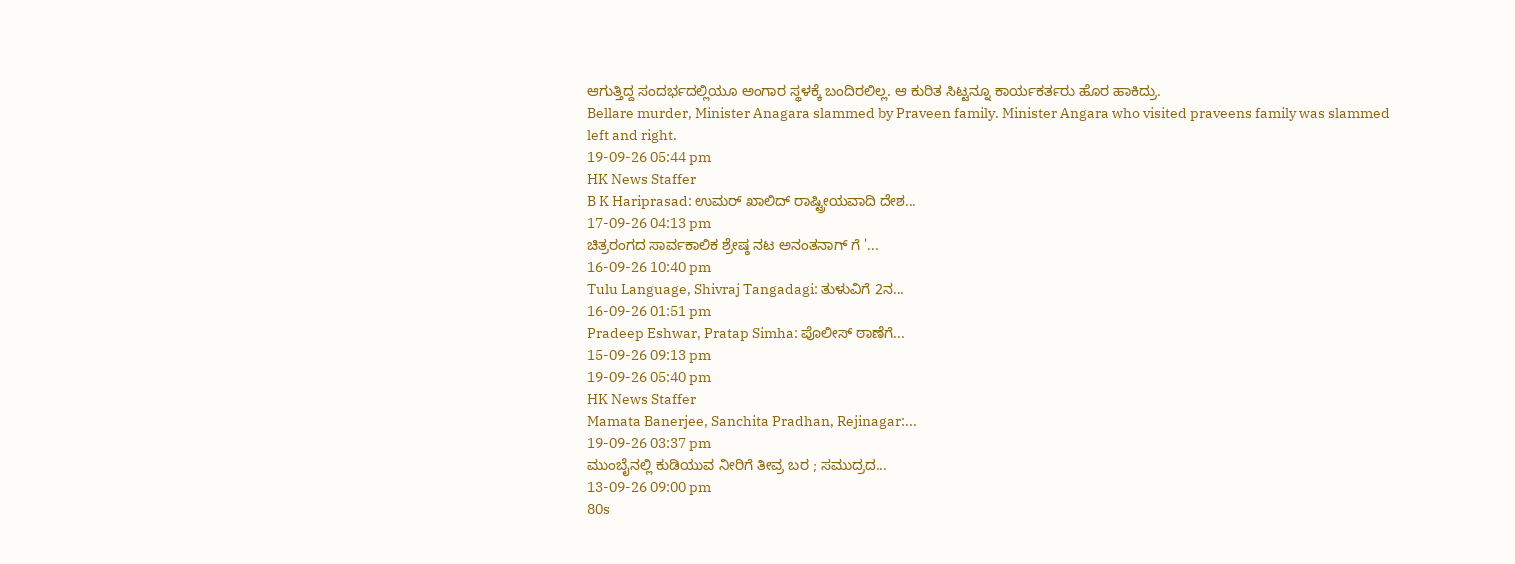ಆಗುತ್ತಿದ್ದ ಸಂದರ್ಭದಲ್ಲಿಯೂ ಅಂಗಾರ ಸ್ಥಳಕ್ಕೆ ಬಂದಿರಲಿಲ್ಲ. ಆ ಕುರಿತ ಸಿಟ್ಟನ್ನೂ ಕಾರ್ಯಕರ್ತರು ಹೊರ ಹಾಕಿದ್ರು.
Bellare murder, Minister Anagara slammed by Praveen family. Minister Angara who visited praveens family was slammed left and right.
19-09-26 05:44 pm
HK News Staffer
B K Hariprasad: ಉಮರ್ ಖಾಲಿದ್ ರಾಷ್ಟ್ರೀಯವಾದಿ ದೇಶ...
17-09-26 04:13 pm
ಚಿತ್ರರಂಗದ ಸಾರ್ವಕಾಲಿಕ ಶ್ರೇಷ್ಠ ನಟ ಅನಂತನಾಗ್ ಗೆ '...
16-09-26 10:40 pm
Tulu Language, Shivraj Tangadagi: ತುಳುವಿಗೆ 2ನ...
16-09-26 01:51 pm
Pradeep Eshwar, Pratap Simha: ಪೊಲೀಸ್ ಠಾಣೆಗೆ...
15-09-26 09:13 pm
19-09-26 05:40 pm
HK News Staffer
Mamata Banerjee, Sanchita Pradhan, Rejinagar:...
19-09-26 03:37 pm
ಮುಂಬೈನಲ್ಲಿ ಕುಡಿಯುವ ನೀರಿಗೆ ತೀವ್ರ ಬರ ; ಸಮುದ್ರದ...
13-09-26 09:00 pm
80s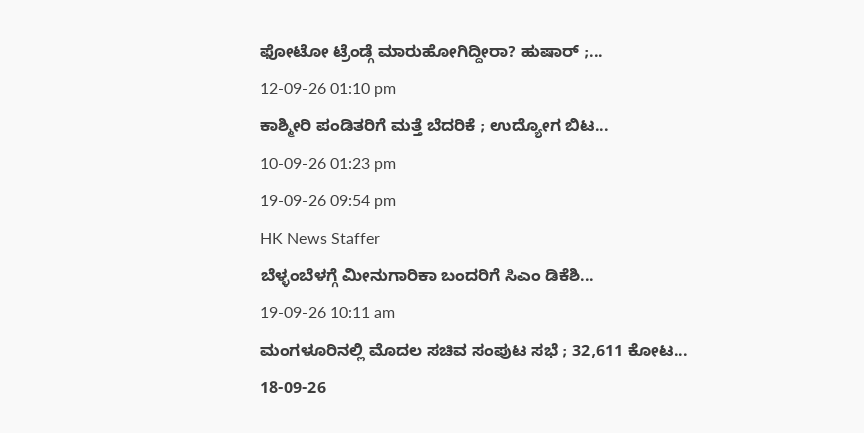ಫೋಟೋ ಟ್ರೆಂಡ್ಗೆ ಮಾರುಹೋಗಿದ್ದೀರಾ? ಹುಷಾರ್ ;...
12-09-26 01:10 pm
ಕಾಶ್ಮೀರಿ ಪಂಡಿತರಿಗೆ ಮತ್ತೆ ಬೆದರಿಕೆ ; ಉದ್ಯೋಗ ಬಿಟ...
10-09-26 01:23 pm
19-09-26 09:54 pm
HK News Staffer
ಬೆಳ್ಳಂಬೆಳಗ್ಗೆ ಮೀನುಗಾರಿಕಾ ಬಂದರಿಗೆ ಸಿಎಂ ಡಿಕೆಶಿ...
19-09-26 10:11 am
ಮಂಗಳೂರಿನಲ್ಲಿ ಮೊದಲ ಸಚಿವ ಸಂಪುಟ ಸಭೆ ; 32,611 ಕೋಟ...
18-09-26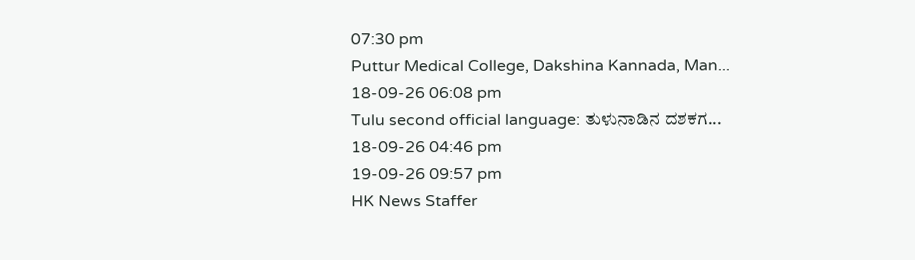07:30 pm
Puttur Medical College, Dakshina Kannada, Man...
18-09-26 06:08 pm
Tulu second official language: ತುಳುನಾಡಿನ ದಶಕಗ...
18-09-26 04:46 pm
19-09-26 09:57 pm
HK News Staffer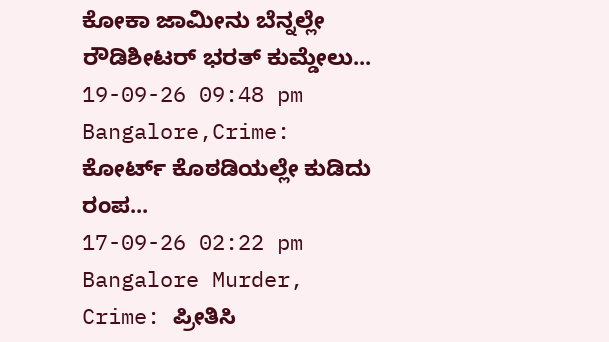ಕೋಕಾ ಜಾಮೀನು ಬೆನ್ನಲ್ಲೇ ರೌಡಿಶೀಟರ್ ಭರತ್ ಕುಮ್ಡೇಲು...
19-09-26 09:48 pm
Bangalore,Crime: ಕೋರ್ಟ್ ಕೊಠಡಿಯಲ್ಲೇ ಕುಡಿದು ರಂಪ...
17-09-26 02:22 pm
Bangalore Murder, Crime: ಪ್ರೀತಿಸಿ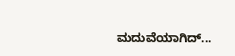ಮದುವೆಯಾಗಿದ್...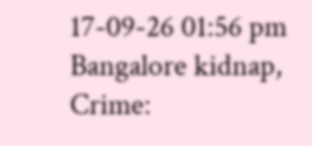17-09-26 01:56 pm
Bangalore kidnap, Crime: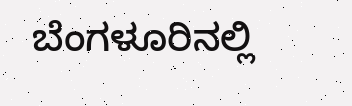ಬೆಂಗಳೂರಿನಲ್ಲಿ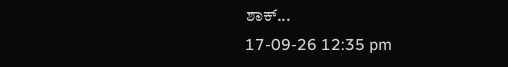ಶಾಕ್...
17-09-26 12:35 pm